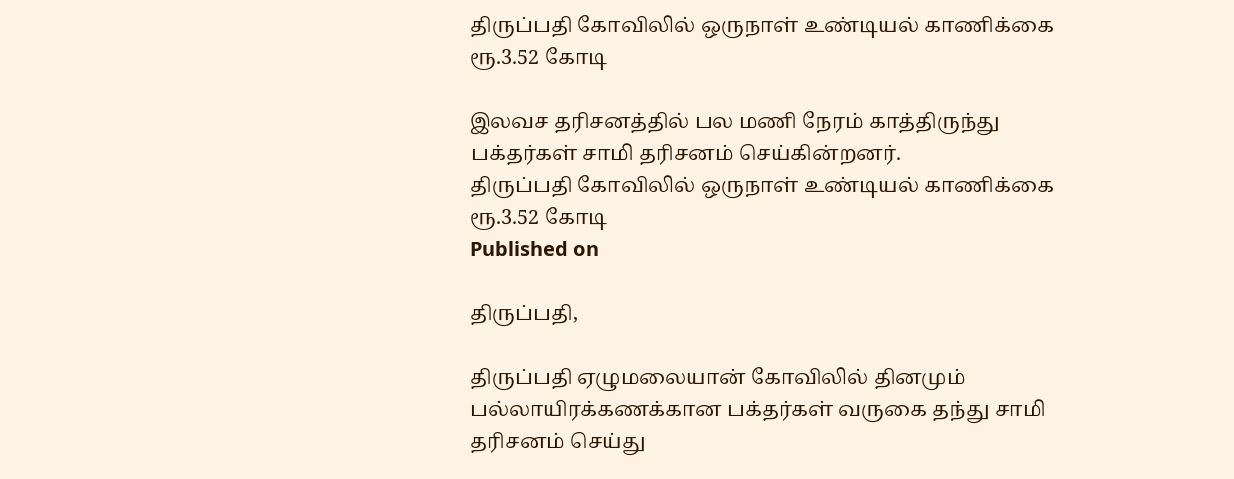திருப்பதி கோவிலில் ஒருநாள் உண்டியல் காணிக்கை ரூ.3.52 கோடி

இலவச தரிசனத்தில் பல மணி நேரம் காத்திருந்து பக்தர்கள் சாமி தரிசனம் செய்கின்றனர்.
திருப்பதி கோவிலில் ஒருநாள் உண்டியல் காணிக்கை ரூ.3.52 கோடி
Published on

திருப்பதி,

திருப்பதி ஏழுமலையான் கோவிலில் தினமும் பல்லாயிரக்கணக்கான பக்தர்கள் வருகை தந்து சாமி தரிசனம் செய்து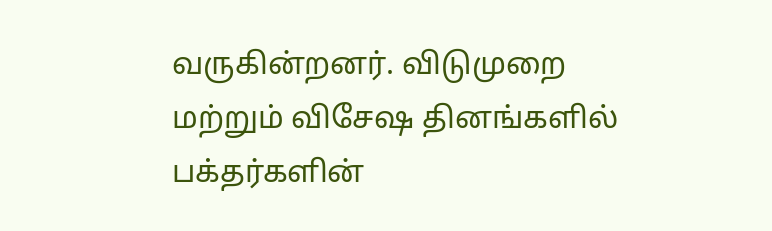வருகின்றனர். விடுமுறை மற்றும் விசேஷ தினங்களில் பக்தர்களின்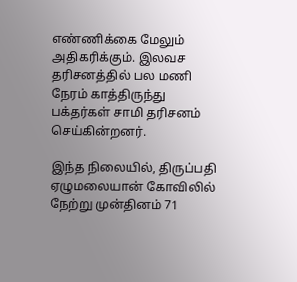எண்ணிக்கை மேலும் அதிகரிக்கும். இலவச தரிசனத்தில் பல மணி நேரம் காத்திருந்து பக்தர்கள் சாமி தரிசனம் செய்கின்றனர்.

இந்த நிலையில், திருப்பதி ஏழுமலையான் கோவிலில் நேற்று முன்தினம் 71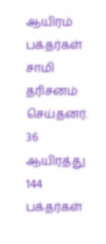ஆயிரம் பக்தர்கள் சாமி தரிசனம் செய்தனர். 36 ஆயிரத்து 144 பக்தர்கள்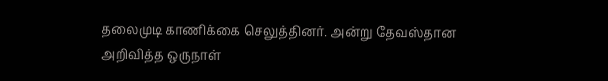தலைமுடி காணிக்கை செலுத்தினர். அன்று தேவஸ்தான அறிவித்த ஒருநாள்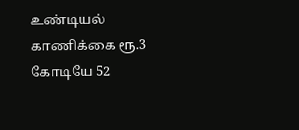உண்டியல் காணிக்கை ரூ.3 கோடியே 52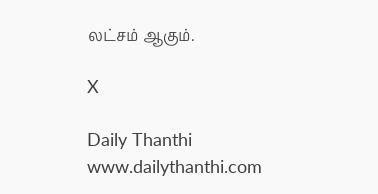லட்சம் ஆகும்.

X

Daily Thanthi
www.dailythanthi.com